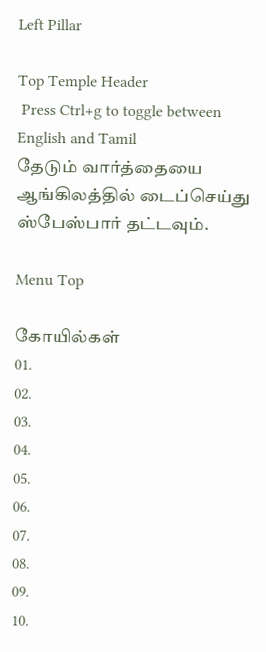Left Pillar

Top Temple Header
 Press Ctrl+g to toggle between English and Tamil
தேடும் வார்த்தையை ஆங்கிலத்தில் டைப்செய்து ஸ்பேஸ்பார் தட்டவும்.

Menu Top

கோயில்கள்
01.
02.
03.
04.
05.
06.
07.
08.
09.
10.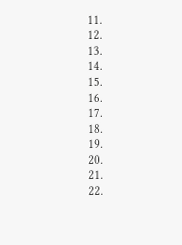11.
12.
13.
14.
15.
16.
17.
18.
19.
20.
21.
22.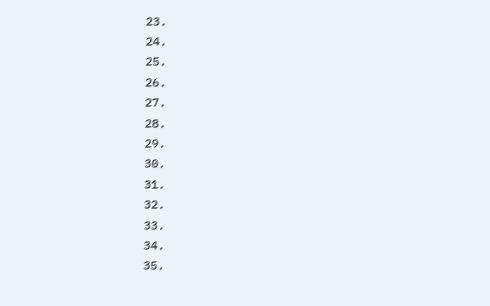23.
24.
25.
26.
27.
28.
29.
30.
31.
32.
33.
34.
35.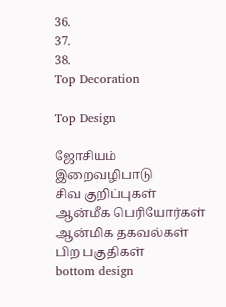36.
37.
38.
Top Decoration

Top Design

ஜோசியம்
இறைவழிபாடு
சிவ குறிப்புகள்
ஆன்மீக பெரியோர்கள்
ஆன்மிக தகவல்கள்
பிற பகுதிகள்
bottom design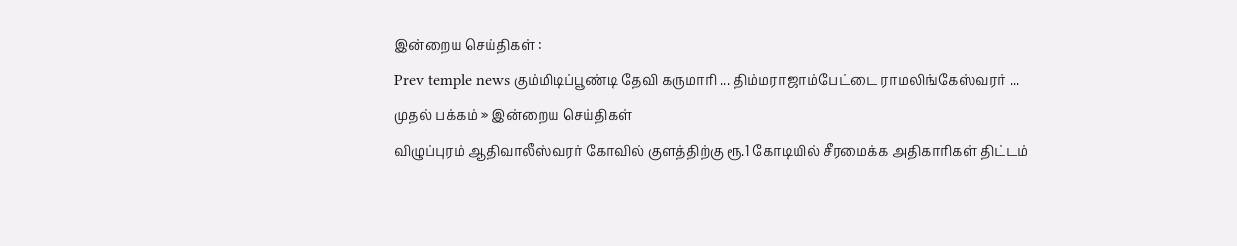இன்றைய செய்திகள் :
Prev temple news கும்மிடிப்பூண்டி தேவி கருமாரி ... திம்மராஜாம்பேட்டை ராமலிங்கேஸ்வரர் ...
முதல் பக்கம் » இன்றைய செய்திகள்
விழுப்புரம் ஆதிவாலீஸ்வரர் கோவில் குளத்திற்கு ரூ.1 கோடியில் சீரமைக்க அதிகாரிகள் திட்டம்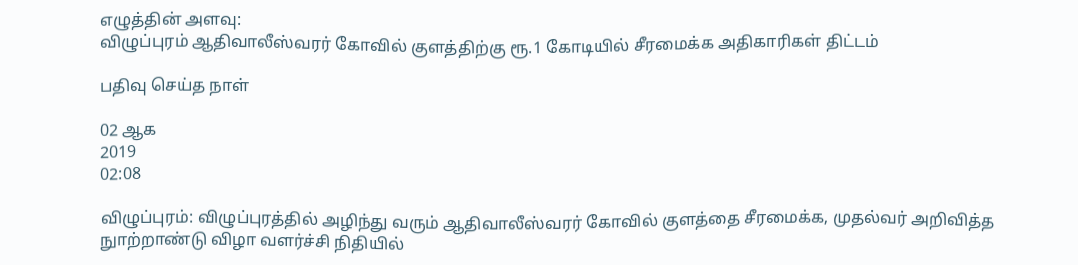எழுத்தின் அளவு:
விழுப்புரம் ஆதிவாலீஸ்வரர் கோவில் குளத்திற்கு ரூ.1 கோடியில் சீரமைக்க அதிகாரிகள் திட்டம்

பதிவு செய்த நாள்

02 ஆக
2019
02:08

விழுப்புரம்: விழுப்புரத்தில் அழிந்து வரும் ஆதிவாலீஸ்வரர் கோவில் குளத்தை சீரமைக்க, முதல்வர் அறிவித்த நுாற்றாண்டு விழா வளர்ச்சி நிதியில்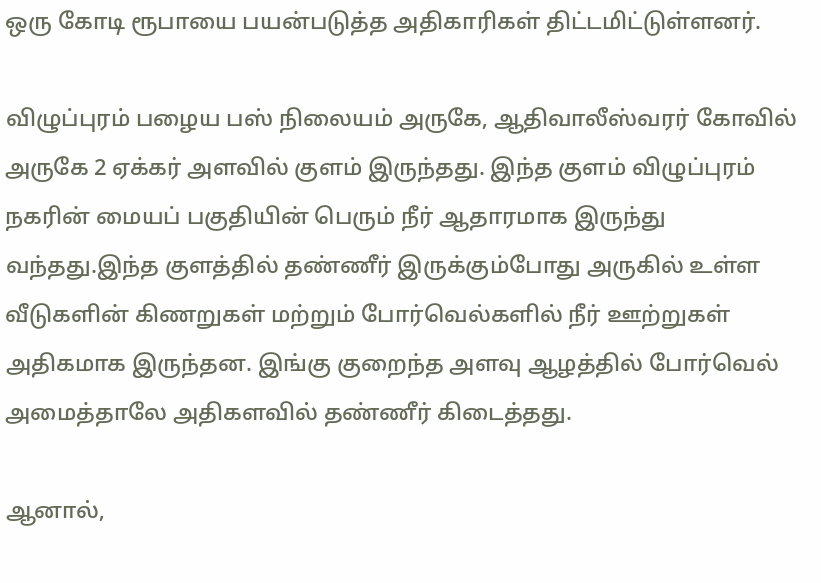ஒரு கோடி ரூபாயை பயன்படுத்த அதிகாரிகள் திட்டமிட்டுள்ளனர்.

விழுப்புரம் பழைய பஸ் நிலையம் அருகே, ஆதிவாலீஸ்வரர் கோவில் அருகே 2 ஏக்கர் அளவில் குளம் இருந்தது. இந்த குளம் விழுப்புரம் நகரின் மையப் பகுதியின் பெரும் நீர் ஆதாரமாக இருந்து வந்தது.இந்த குளத்தில் தண்ணீர் இருக்கும்போது அருகில் உள்ள வீடுகளின் கிணறுகள் மற்றும் போர்வெல்களில் நீர் ஊற்றுகள் அதிகமாக இருந்தன. இங்கு குறைந்த அளவு ஆழத்தில் போர்வெல் அமைத்தாலே அதிகளவில் தண்ணீர் கிடைத்தது.

ஆனால்,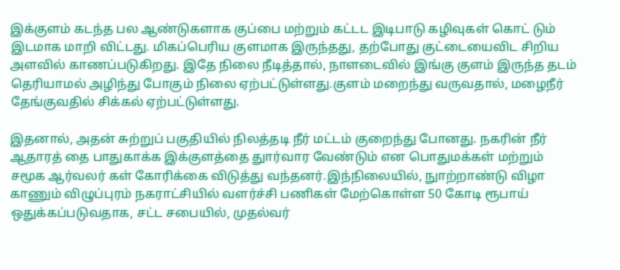இக்குளம் கடந்த பல ஆண்டுகளாக குப்பை மற்றும் கட்டட இடிபாடு கழிவுகள் கொட் டும் இடமாக மாறி விட்டது. மிகப்பெரிய குளமாக இருந்தது, தற்போது குட்டையைவிட சிறிய அளவில் காணப்படுகிறது. இதே நிலை நீடித்தால், நாளடைவில் இங்கு குளம் இருந்த தடம் தெரியாமல் அழிந்து போகும் நிலை ஏற்பட்டுள்ளது.குளம் மறைந்து வருவதால், மழைநீர் தேங்குவதில் சிக்கல் ஏற்பட்டுள்ளது.

இதனால், அதன் சுற்றுப் பகுதியில் நிலத்தடி நீர் மட்டம் குறைந்து போனது. நகரின் நீர் ஆதாரத் தை பாதுகாக்க இக்குளத்தை துார்வார வேண்டும் என பொதுமக்கள் மற்றும் சமூக ஆர்வலர் கள் கோரிக்கை விடுத்து வந்தனர்.இந்நிலையில், நுாற்றாண்டு விழா காணும் விழுப்புரம் நகராட்சியில் வளர்ச்சி பணிகள் மேற்கொள்ள 50 கோடி ரூபாய் ஒதுக்கப்படுவதாக, சட்ட சபையில், முதல்வர்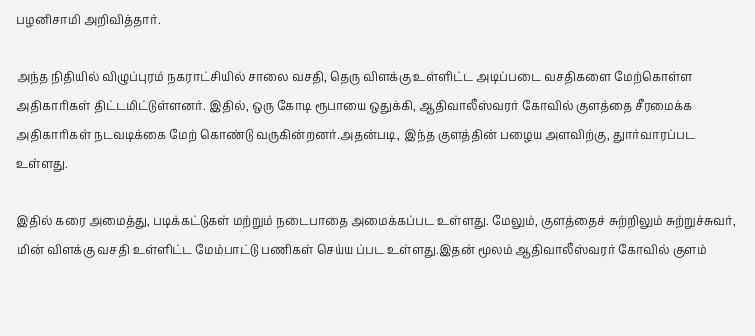பழனிசாமி அறிவித்தார்.

அந்த நிதியில் விழுப்புரம் நகராட்சியில் சாலை வசதி, தெரு விளக்கு உள்ளிட்ட அடிப்படை வசதிகளை மேற்கொள்ள அதிகாரிகள் திட்டமிட்டுள்ளனர். இதில், ஒரு கோடி ரூபாயை ஒதுக்கி, ஆதிவாலீஸ்வரர் கோவில் குளத்தை சீரமைக்க அதிகாரிகள் நடவடிக்கை மேற் கொண்டு வருகின்றனர்.அதன்படி, இந்த குளத்தின் பழைய அளவிற்கு, துார்வாரப்பட உள்ளது.

இதில் கரை அமைத்து, படிக்கட்டுகள் மற்றும் நடைபாதை அமைக்கப்பட உள்ளது. மேலும், குளத்தைச் சுற்றிலும் சுற்றுச்சுவர், மின் விளக்கு வசதி உள்ளிட்ட மேம்பாட்டு பணிகள் செய்ய ப்பட உள்ளது.இதன் மூலம் ஆதிவாலீஸ்வரர் கோவில் குளம்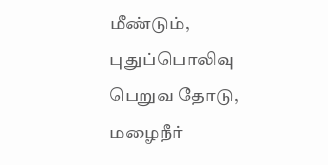மீண்டும், புதுப்பொலிவு பெறுவ தோடு, மழைநீர்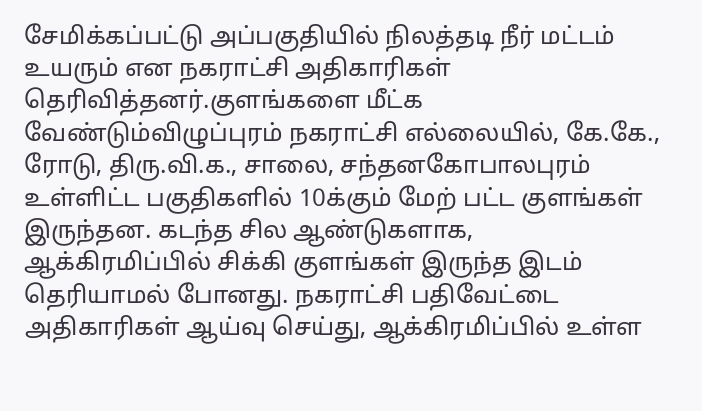சேமிக்கப்பட்டு அப்பகுதியில் நிலத்தடி நீர் மட்டம் உயரும் என நகராட்சி அதிகாரிகள் தெரிவித்தனர்.குளங்களை மீட்க வேண்டும்விழுப்புரம் நகராட்சி எல்லையில், கே.கே., ரோடு, திரு.வி.க., சாலை, சந்தனகோபாலபுரம் உள்ளிட்ட பகுதிகளில் 10க்கும் மேற் பட்ட குளங்கள் இருந்தன. கடந்த சில ஆண்டுகளாக, ஆக்கிரமிப்பில் சிக்கி குளங்கள் இருந்த இடம் தெரியாமல் போனது. நகராட்சி பதிவேட்டை அதிகாரிகள் ஆய்வு செய்து, ஆக்கிரமிப்பில் உள்ள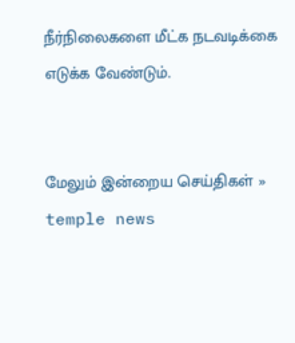நீர்நிலைகளை மீட்க நடவடிக்கை எடுக்க வேண்டும்.


மேலும் இன்றைய செய்திகள் »
temple news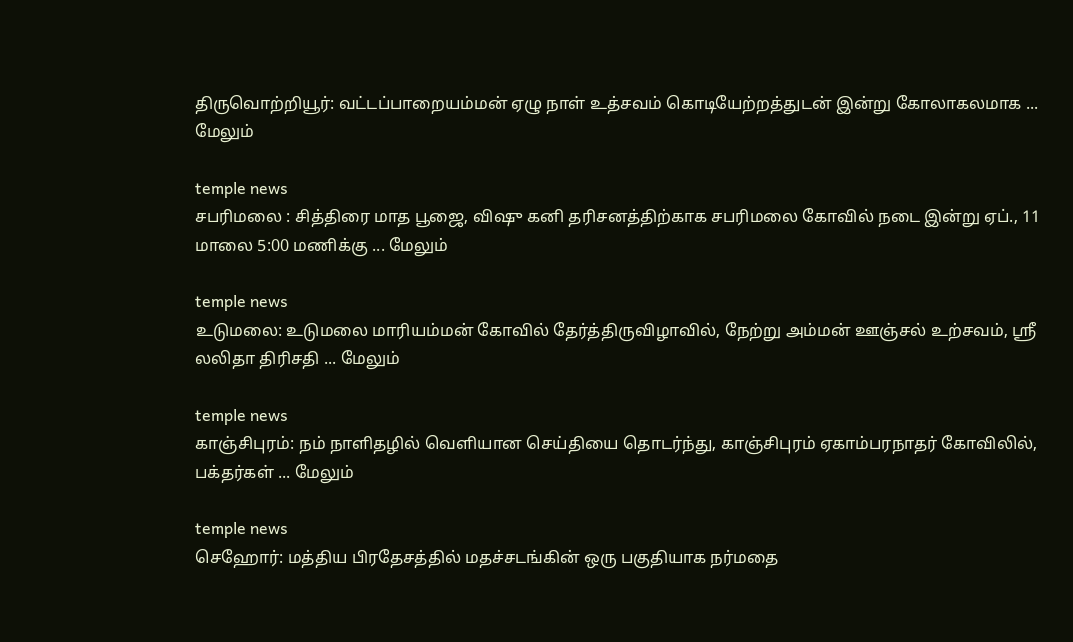திருவொற்றியூர்: வட்டப்பாறையம்மன் ஏழு நாள் உத்சவம் கொடியேற்றத்துடன் இன்று கோலாகலமாக ... மேலும்

temple news
சபரிமலை : சித்திரை மாத பூஜை, விஷு கனி தரிசனத்திற்காக சபரிமலை கோவில் நடை இன்று ஏப்., 11 மாலை 5:00 மணிக்கு ... மேலும்

temple news
உடுமலை: உடுமலை மாரியம்மன் கோவில் தேர்த்திருவிழாவில், நேற்று அம்மன் ஊஞ்சல் உற்சவம், ஸ்ரீ லலிதா திரிசதி ... மேலும்

temple news
காஞ்சிபுரம்: நம் நாளிதழில் வெளியான செய்தியை தொடர்ந்து, காஞ்சிபுரம் ஏகாம்பரநாதர் கோவிலில், பக்தர்கள் ... மேலும்

temple news
செஹோர்: மத்திய பிரதேசத்தில் மதச்சடங்கின் ஒரு பகுதியாக நர்மதை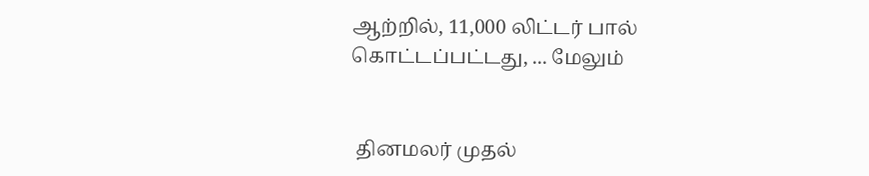ஆற்றில், 11,000 லிட்டர் பால் கொட்டப்பட்டது, ... மேலும்


 தினமலர் முதல்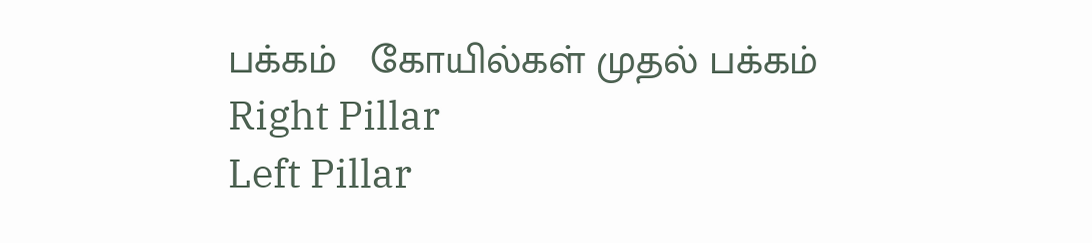பக்கம்   கோயில்கள் முதல் பக்கம்
Right Pillar
Left Pillar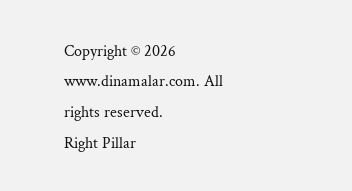Copyright © 2026 www.dinamalar.com. All rights reserved.
Right Pillar